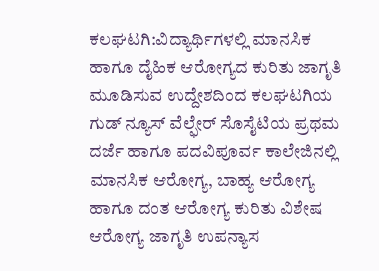ಕಲಘಟಗಿ:ವಿದ್ಯಾರ್ಥಿಗಳಲ್ಲಿ ಮಾನಸಿಕ ಹಾಗೂ ದೈಹಿಕ ಆರೋಗ್ಯದ ಕುರಿತು ಜಾಗೃತಿ ಮೂಡಿಸುವ ಉದ್ದೇಶದಿಂದ ಕಲಘಟಗಿಯ ಗುಡ್ ನ್ಯೂಸ್ ವೆಲ್ಫೇರ್ ಸೊಸೈಟಿಯ ಪ್ರಥಮ ದರ್ಜೆ ಹಾಗೂ ಪದವಿಪೂರ್ವ ಕಾಲೇಜಿನಲ್ಲಿ ಮಾನಸಿಕ ಆರೋಗ್ಯ, ಬಾಹ್ಯ ಆರೋಗ್ಯ ಹಾಗೂ ದಂತ ಆರೋಗ್ಯ ಕುರಿತು ವಿಶೇಷ ಆರೋಗ್ಯ ಜಾಗೃತಿ ಉಪನ್ಯಾಸ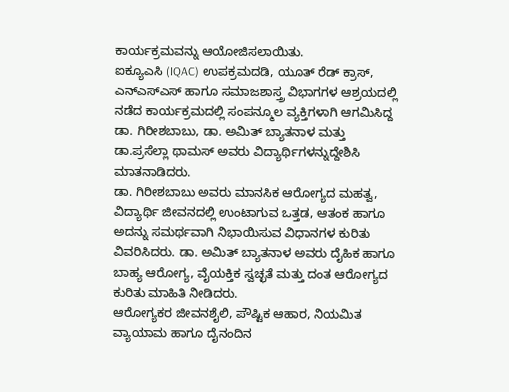ಕಾರ್ಯಕ್ರಮವನ್ನು ಆಯೋಜಿಸಲಾಯಿತು.
ಐಕ್ಯೂಎಸಿ (IQAC) ಉಪಕ್ರಮದಡಿ, ಯೂತ್ ರೆಡ್ ಕ್ರಾಸ್, ಎನ್ಎಸ್ಎಸ್ ಹಾಗೂ ಸಮಾಜಶಾಸ್ತ್ರ ವಿಭಾಗಗಳ ಆಶ್ರಯದಲ್ಲಿ ನಡೆದ ಕಾರ್ಯಕ್ರಮದಲ್ಲಿ ಸಂಪನ್ಮೂಲ ವ್ಯಕ್ತಿಗಳಾಗಿ ಆಗಮಿಸಿದ್ದ ಡಾ. ಗಿರೀಶಬಾಬು, ಡಾ. ಅಮಿತ್ ಬ್ಯಾತನಾಳ ಮತ್ತು ಡಾ.ಪ್ರಸೆಲ್ಲಾ ಥಾಮಸ್ ಅವರು ವಿದ್ಯಾರ್ಥಿಗಳನ್ನುದ್ದೇಶಿಸಿ ಮಾತನಾಡಿದರು.
ಡಾ. ಗಿರೀಶಬಾಬು ಅವರು ಮಾನಸಿಕ ಆರೋಗ್ಯದ ಮಹತ್ವ, ವಿದ್ಯಾರ್ಥಿ ಜೀವನದಲ್ಲಿ ಉಂಟಾಗುವ ಒತ್ತಡ, ಆತಂಕ ಹಾಗೂ ಅದನ್ನು ಸಮರ್ಥವಾಗಿ ನಿಭಾಯಿಸುವ ವಿಧಾನಗಳ ಕುರಿತು ವಿವರಿಸಿದರು. ಡಾ. ಅಮಿತ್ ಬ್ಯಾತನಾಳ ಅವರು ದೈಹಿಕ ಹಾಗೂ ಬಾಹ್ಯ ಆರೋಗ್ಯ, ವೈಯಕ್ತಿಕ ಸ್ವಚ್ಛತೆ ಮತ್ತು ದಂತ ಆರೋಗ್ಯದ ಕುರಿತು ಮಾಹಿತಿ ನೀಡಿದರು.
ಆರೋಗ್ಯಕರ ಜೀವನಶೈಲಿ, ಪೌಷ್ಟಿಕ ಆಹಾರ, ನಿಯಮಿತ ವ್ಯಾಯಾಮ ಹಾಗೂ ದೈನಂದಿನ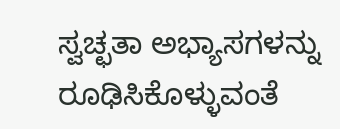ಸ್ವಚ್ಛತಾ ಅಭ್ಯಾಸಗಳನ್ನು ರೂಢಿಸಿಕೊಳ್ಳುವಂತೆ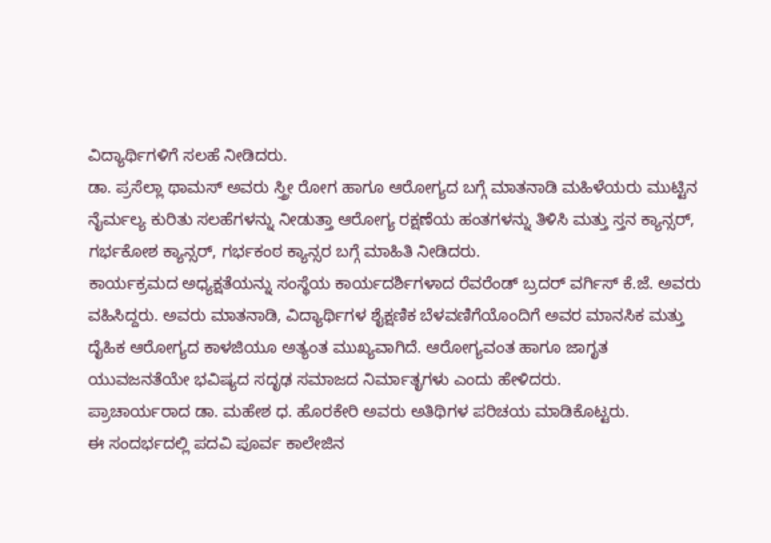ವಿದ್ಯಾರ್ಥಿಗಳಿಗೆ ಸಲಹೆ ನೀಡಿದರು.
ಡಾ. ಪ್ರಸೆಲ್ಲಾ ಥಾಮಸ್ ಅವರು ಸ್ತ್ರೀ ರೋಗ ಹಾಗೂ ಆರೋಗ್ಯದ ಬಗ್ಗೆ ಮಾತನಾಡಿ ಮಹಿಳೆಯರು ಮುಟ್ಟಿನ ನೈರ್ಮಲ್ಯ ಕುರಿತು ಸಲಹೆಗಳನ್ನು ನೀಡುತ್ತಾ ಆರೋಗ್ಯ ರಕ್ಷಣೆಯ ಹಂತಗಳನ್ನು ತಿಳಿಸಿ ಮತ್ತು ಸ್ತನ ಕ್ಯಾನ್ಸರ್, ಗರ್ಭಕೋಶ ಕ್ಯಾನ್ಸರ್, ಗರ್ಭಕಂಠ ಕ್ಯಾನ್ಸರ ಬಗ್ಗೆ ಮಾಹಿತಿ ನೀಡಿದರು.
ಕಾರ್ಯಕ್ರಮದ ಅಧ್ಯಕ್ಷತೆಯನ್ನು ಸಂಸ್ಥೆಯ ಕಾರ್ಯದರ್ಶಿಗಳಾದ ರೆವರೆಂಡ್ ಬ್ರದರ್ ವರ್ಗಿಸ್ ಕೆ.ಜೆ. ಅವರು ವಹಿಸಿದ್ದರು. ಅವರು ಮಾತನಾಡಿ, ವಿದ್ಯಾರ್ಥಿಗಳ ಶೈಕ್ಷಣಿಕ ಬೆಳವಣಿಗೆಯೊಂದಿಗೆ ಅವರ ಮಾನಸಿಕ ಮತ್ತು ದೈಹಿಕ ಆರೋಗ್ಯದ ಕಾಳಜಿಯೂ ಅತ್ಯಂತ ಮುಖ್ಯವಾಗಿದೆ. ಆರೋಗ್ಯವಂತ ಹಾಗೂ ಜಾಗೃತ ಯುವಜನತೆಯೇ ಭವಿಷ್ಯದ ಸದೃಢ ಸಮಾಜದ ನಿರ್ಮಾತೃಗಳು ಎಂದು ಹೇಳಿದರು.
ಪ್ರಾಚಾರ್ಯರಾದ ಡಾ. ಮಹೇಶ ಧ. ಹೊರಕೇರಿ ಅವರು ಅತಿಥಿಗಳ ಪರಿಚಯ ಮಾಡಿಕೊಟ್ಟರು.
ಈ ಸಂದರ್ಭದಲ್ಲಿ ಪದವಿ ಪೂರ್ವ ಕಾಲೇಜಿನ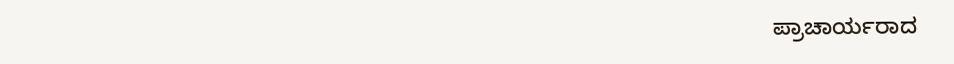ಪ್ರಾಚಾರ್ಯರಾದ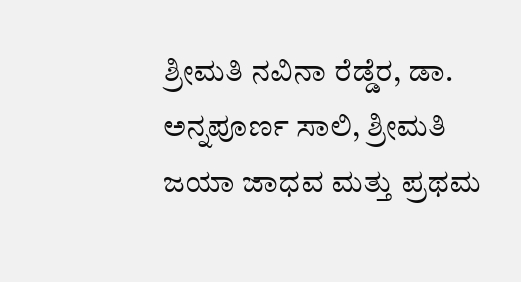ಶ್ರೀಮತಿ ನವಿನಾ ರೆಡ್ಡೆರ, ಡಾ. ಅನ್ನಪೂರ್ಣ ಸಾಲಿ, ಶ್ರೀಮತಿ ಜಯಾ ಜಾಧವ ಮತ್ತು ಪ್ರಥಮ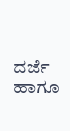ದರ್ಜೆ ಹಾಗೂ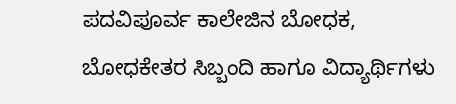ಪದವಿಪೂರ್ವ ಕಾಲೇಜಿನ ಬೋಧಕ, ಬೋಧಕೇತರ ಸಿಬ್ಬಂದಿ ಹಾಗೂ ವಿದ್ಯಾರ್ಥಿಗಳು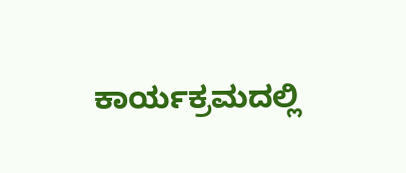ಕಾರ್ಯಕ್ರಮದಲ್ಲಿ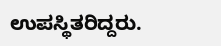ಉಪಸ್ಥಿತರಿದ್ದರು.